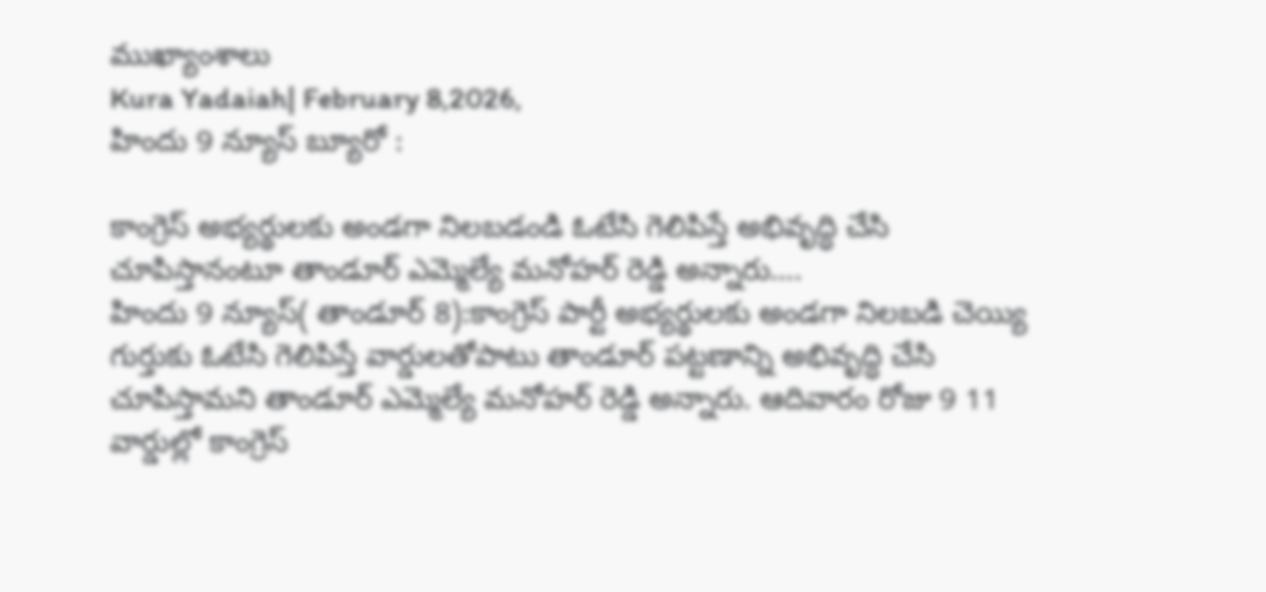ముఖ్యాంశాలు
Kura Yadaiah| February 8,2026,
హిందు 9 న్యూస్ బ్యూరో :

కాంగ్రెస్ అభ్యర్థులకు అండగా నిలబడండి ఓటేసి గెలిపిస్తే అభివృద్ధి చేసి చూపిస్తానంటూ తాండూర్ ఎమ్మెల్యే మనోహర్ రెడ్డి అన్నారు….
హిందు 9 న్యూస్( తాండూర్ 8):కాంగ్రెస్ పార్టీ అభ్యర్థులకు అండగా నిలబడి చెయ్యి గుర్తుకు ఓటేసి గెలిపిస్తే వార్డులతోపాటు తాండూర్ పట్టణాన్ని అభివృద్ధి చేసి చూపిస్తామని తాండూర్ ఎమ్మెల్యే మనోహర్ రెడ్డి అన్నారు. ఆదివారం రోజు 9 11 వార్డుల్లో కాంగ్రెస్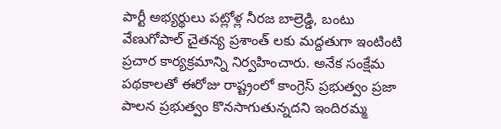పార్టీ అభ్యర్థులు పట్లోళ్ల నీరజ బాల్రెడ్డి, బంటు వేణుగోపాల్ చైతన్య ప్రశాంత్ లకు మద్దతుగా ఇంటింటి ప్రచార కార్యక్రమాన్ని నిర్వహించారు. అనేక సంక్షేమ పథకాలతో ఈరోజు రాష్ట్రంలో కాంగ్రెస్ ప్రభుత్వం ప్రజా పాలన ప్రభుత్వం కొనసాగుతున్నదని ఇందిరమ్మ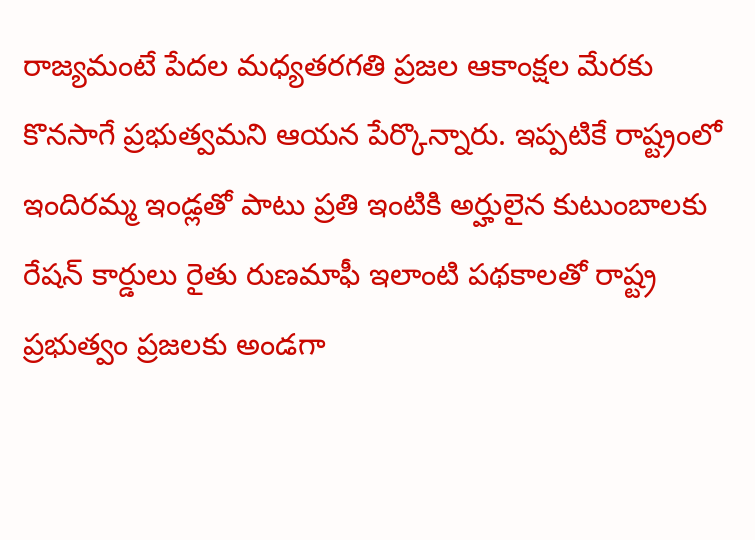రాజ్యమంటే పేదల మధ్యతరగతి ప్రజల ఆకాంక్షల మేరకు కొనసాగే ప్రభుత్వమని ఆయన పేర్కొన్నారు. ఇప్పటికే రాష్ట్రంలో ఇందిరమ్మ ఇండ్లతో పాటు ప్రతి ఇంటికి అర్హులైన కుటుంబాలకు రేషన్ కార్డులు రైతు రుణమాఫీ ఇలాంటి పథకాలతో రాష్ట్ర ప్రభుత్వం ప్రజలకు అండగా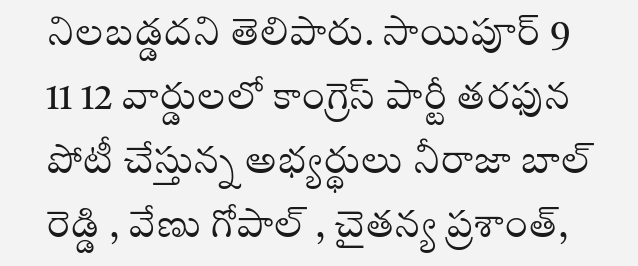నిలబడ్డదని తెలిపారు. సాయిపూర్ 9 11 12 వార్డులలో కాంగ్రెస్ పార్టీ తరఫున పోటీ చేస్తున్న అభ్యర్థులు నీరాజా బాల్ రెడ్డి , వేణు గోపాల్ , చైతన్య ప్రశాంత్,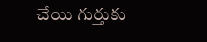చేయి గుర్తుకు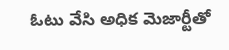ఓటు వేసి అధిక మెజార్టీతో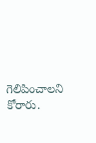గెలిపించాలని కోరారు.